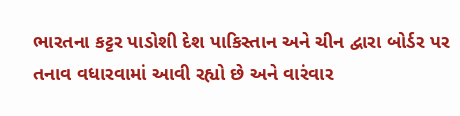ભારતના કટ્ટર પાડોશી દેશ પાકિસ્તાન અને ચીન દ્વારા બોર્ડર પર તનાવ વધારવામાં આવી રહ્યો છે અને વારંવાર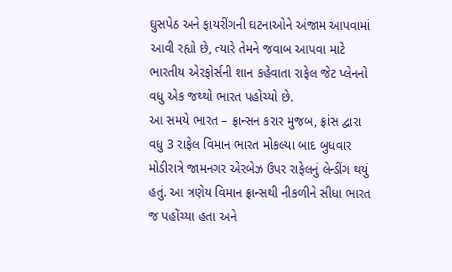ઘુસપેઠ અને ફાયરીંગની ઘટનાઓને અંજામ આપવામાં આવી રહ્યો છે, ત્યારે તેમને જવાબ આપવા માટે ભારતીય એરફોર્સની શાન કહેવાતા રાફેલ જેટ પ્લેનનો વધુ એક જથ્થો ભારત પહોચ્યો છે.
આ સમયે ભારત – ફ્રાન્સન કરાર મુજબ, ફ્રાંસ દ્વારા વધુ 3 રાફેલ વિમાન ભારત મોકલ્યા બાદ બુધવાર મોડીરાત્રે જામનગર એરબેઝ ઉપર રાફેલનું લેન્ડીંગ થયું હતું. આ ત્રણેય વિમાન ફ્રાન્સથી નીકળીને સીધા ભારત જ પહોંચ્યા હતા અને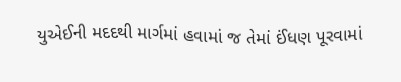યુએઈની મદદથી માર્ગમાં હવામાં જ તેમાં ઈંધણ પૂરવામાં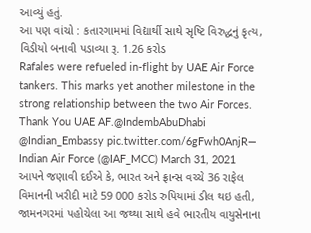આવ્યું હતું.
આ પણ વાંચો : કતારગામમાં વિદ્યાર્થી સાથે સૃષ્ટિ વિરુદ્ધનું કૃત્ય, વિડીયો બનાવી પડાવ્યા રૂ. 1.26 કરોડ
Rafales were refueled in-flight by UAE Air Force tankers. This marks yet another milestone in the strong relationship between the two Air Forces.
Thank You UAE AF.@IndembAbuDhabi @Indian_Embassy pic.twitter.com/6gFwh0AnjR— Indian Air Force (@IAF_MCC) March 31, 2021
આપને જણાવી દઈએ કે, ભારત અને ફ્રાન્સ વચ્ચે 36 રાફેલ વિમાનની ખરીદી માટે 59 000 કરોડ રુપિયામાં ડીલ થઇ હતી, જામનગરમાં પહોચેલા આ જથ્થા સાથે હવે ભારતીય વાયુસેનાના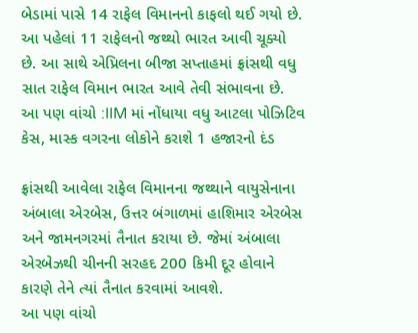બેડામાં પાસે 14 રાફેલ વિમાનનો કાફલો થઈ ગયો છે. આ પહેલાં 11 રાફેલનો જથ્થો ભારત આવી ચૂક્યો છે. આ સાથે એપ્રિલના બીજા સપ્તાહમાં ફ્રાંસથી વધુ સાત રાફેલ વિમાન ભારત આવે તેવી સંભાવના છે.
આ પણ વાંચો :IIM માં નોંધાયા વધુ આટલા પોઝિટિવ કેસ, માસ્ક વગરના લોકોને કરાશે 1 હજારનો દંડ

ફ્રાંસથી આવેલા રાફેલ વિમાનના જથ્થાને વાયુસેનાના અંબાલા એરબેસ, ઉત્તર બંગાળમાં હાશિમાર એરબેસ અને જામનગરમાં તૈનાત કરાયા છે. જેમાં અંબાલા એરબેઝથી ચીનની સરહદ 200 કિમી દૂર હોવાને કારણે તેને ત્યાં તૈનાત કરવામાં આવશે.
આ પણ વાંચો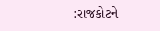:રાજકોટને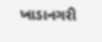ખાડાનગરી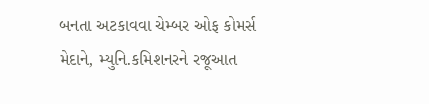બનતા અટકાવવા ચેમ્બર ઓફ કોમર્સ મેદાને, મ્યુનિ.કમિશનરને રજૂઆત